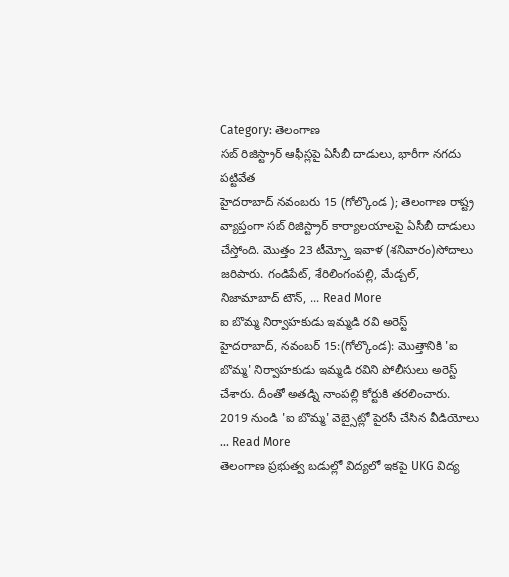Category: తెలంగాణ
సబ్ రిజిస్ట్రార్ ఆఫీస్లపై ఏసీబీ దాడులు, భారీగా నగదు పట్టివేత
హైదరాబాద్ నవంబరు 15 (గోల్కొండ ); తెలంగాణ రాష్ట్ర వ్యాప్తంగా సబ్ రిజిస్ట్రార్ కార్యాలయాలపై ఏసీబీ దాడులు చేస్తోంది. మొత్తం 23 టీమ్స్తో ఇవాళ (శనివారం)సోదాలు జరిపారు. గండిపేట్, శేరిలింగంపల్లి, మేడ్చల్, నిజామాబాద్ టౌన్, ... Read More
ఐ బొమ్మ నిర్వాహకుడు ఇమ్మడి రవి అరెస్ట్
హైదరాబాద్, నవంబర్ 15:(గోల్కొండ): మొత్తానికి 'ఐ బొమ్మ' నిర్వాహకుడు ఇమ్మడి రవిని పోలీసులు అరెస్ట్ చేశారు. దీంతో అతడ్ని నాంపల్లి కోర్టుకి తరలించారు. 2019 నుండి 'ఐ బొమ్మ' వెబ్సైట్లో పైరసీ చేసిన వీడియోలు ... Read More
తెలంగాణ ప్రభుత్వ బడుల్లో విద్యలో ఇకపై UKG విద్య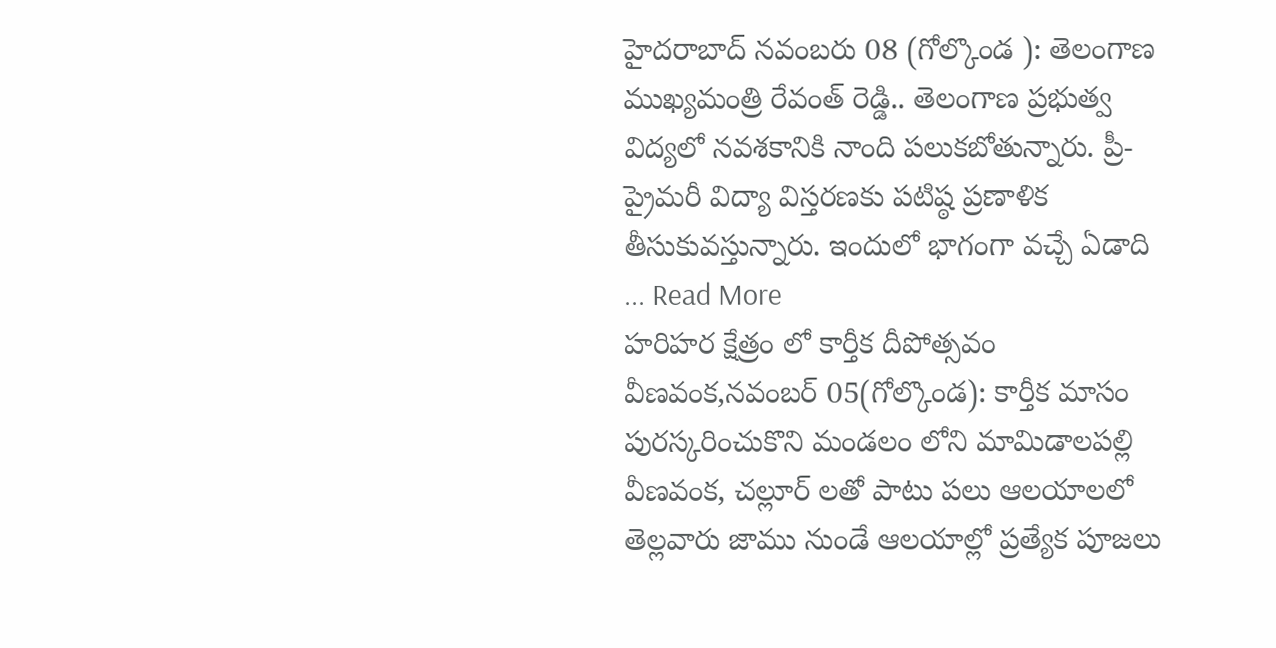హైదరాబాద్ నవంబరు 08 (గోల్కొండ ): తెలంగాణ ముఖ్యమంత్రి రేవంత్ రెడ్డి.. తెలంగాణ ప్రభుత్వ విద్యలో నవశకానికి నాంది పలుకబోతున్నారు. ప్రీ-ప్రైమరీ విద్యా విస్తరణకు పటిష్ఠ ప్రణాళిక తీసుకువస్తున్నారు. ఇందులో భాగంగా వచ్చే ఏడాది ... Read More
హరిహర క్షేత్రం లో కార్తీక దీపోత్సవం
వీణవంక,నవంబర్ 05(గోల్కొండ): కార్తీక మాసం పురస్కరించుకొని మండలం లోని మామిడాలపల్లి వీణవంక, చల్లూర్ లతో పాటు పలు ఆలయాలలో తెల్లవారు జాము నుండే ఆలయాల్లో ప్రత్యేక పూజలు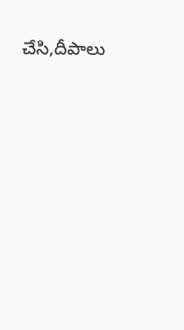చేసి,దీపాలు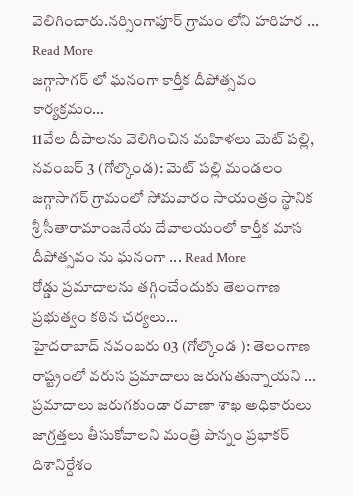వెలిగించారు.నర్సింగాపూర్ గ్రామం లోని హరిహర ... Read More
జగ్గాసాగర్ లో ఘనంగా కార్తీక దీపోత్సవం కార్యక్రమం…
11వేల దీపాలను వెలిగించిన మహిళలు మెట్ పల్లి, నవంబర్ 3 (గోల్కొండ): మెట్ పల్లి మండలం జగ్గాసాగర్ గ్రామంలో సోమవారం సాయంత్రం స్థానిక శ్రీ సీతారామాంజనేయ దేవాలయంలో కార్తీక మాస దీపోత్సవం ను ఘనంగా ... Read More
రోడ్డు ప్రమాదాలను తగ్గించేందుకు తెలంగాణ ప్రభుత్వం కఠిన చర్యలు…
హైదరాబాద్ నవంబరు 03 (గోల్కొండ ): తెలంగాణ రాష్ట్రంలో వరుస ప్రమాదాలు జరుగుతున్నాయని ... ప్రమాదాలు జరుగకుండా రవాణా శాఖ అధికారులు జాగ్రత్తలు తీసుకోవాలని మంత్రి పొన్నం ప్రభాకర్ దిశానిర్దేశం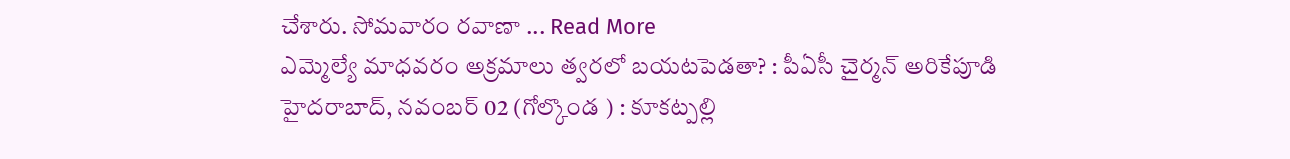చేశారు. సోమవారం రవాణా ... Read More
ఎమ్మెల్యే మాధవరం అక్రమాలు త్వరలో బయటపెడతా? : పీఏసీ చైర్మన్ అరికేపూడి
హైదరాబాద్, నవంబర్ 02 (గోల్కొండ ) : కూకట్పల్లి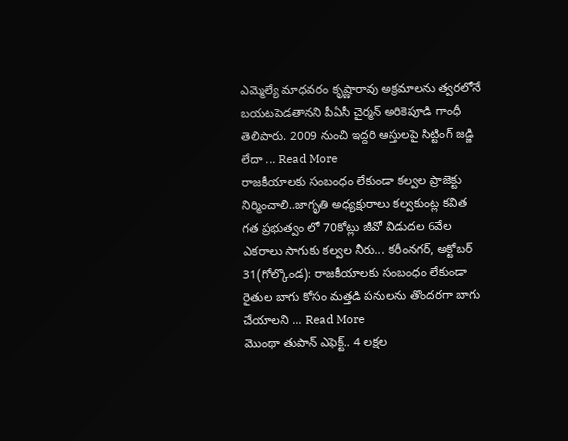ఎమ్మెల్యే మాధవరం కృష్ణారావు అక్రమాలను త్వరలోనే బయటపెడతానని పీఏసీ చైర్మన్ అరికెపూడి గాంధీ తెలిపారు. 2009 నుంచి ఇద్దరి ఆస్తులపై సిట్టింగ్ జడ్జి లేదా ... Read More
రాజకీయాలకు సంబంధం లేకుండా కల్వల ప్రాజెక్టు నిర్మించాలి..జాగృతి అధ్యక్షురాలు కల్వకుంట్ల కవిత
గత ప్రభుత్వం లో 70కోట్లు జీవో విడుదల 6వేల ఎకరాలు సాగుకు కల్వల నీరు... కరీంనగర్, అక్టోబర్ 31(గోల్కొండ): రాజకీయాలకు సంబంధం లేకుండా రైతుల బాగు కోసం మత్తడి పనులను తొందరగా బాగు చేయాలని ... Read More
మొంథా తుపాన్ ఎఫెక్ట్.. 4 లక్షల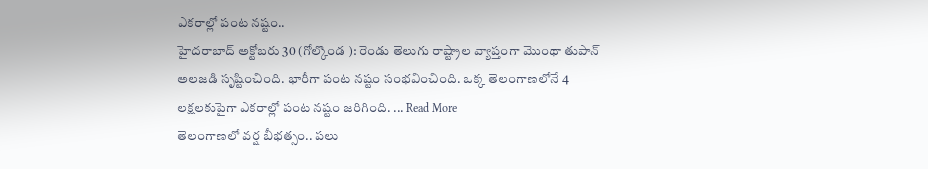ఎకరాల్లో పంట నష్టం..
హైదరాబాద్ అక్టోబరు 30 (గోల్కొండ ): రెండు తెలుగు రాష్ట్రాల వ్యాప్తంగా మొంథా తుపాన్ అలజడి సృష్టించింది. భారీగా పంట నష్టం సంభవించింది. ఒక్క తెలంగాణలోనే 4 లక్షలకుపైగా ఎకరాల్లో పంట నష్టం జరిగింది. ... Read More
తెలంగాణలో వర్ష బీభత్సం.. పలు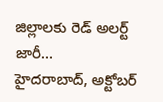జిల్లాలకు రెడ్ అలర్ట్ జారీ…
హైదరాబాద్, అక్టోబర్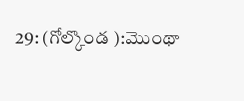29: (గోల్కొండ ):మొంథా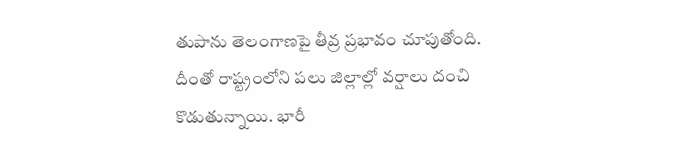తుపాను తెలంగాణపై తీవ్ర ప్రభావం చూపుతోంది. దీంతో రాష్ట్రంలోని పలు జిల్లాల్లో వర్షాలు దంచి కొడుతున్నాయి. భారీ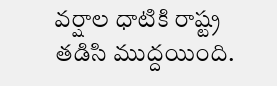వర్షాల ధాటికి రాష్ట్ర తడిసి ముద్దయింది.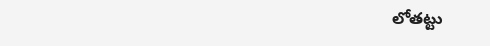లోతట్టు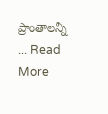ప్రాంతాలన్నీ ... Read More